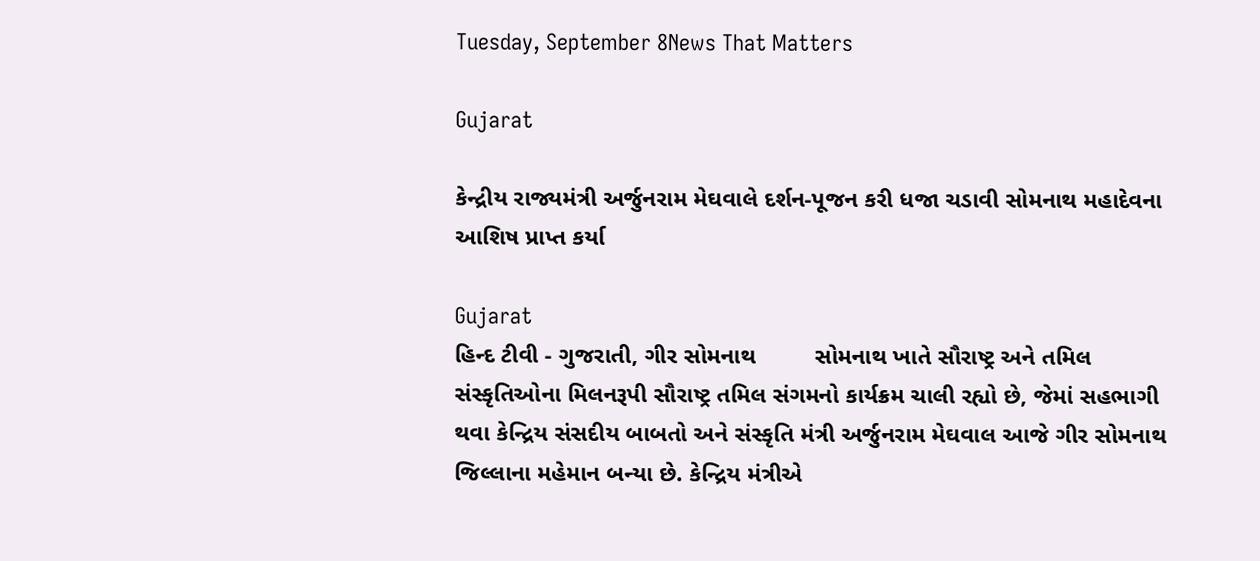Tuesday, September 8News That Matters

Gujarat

કેન્દ્રીય રાજ્યમંત્રી અર્જુનરામ મેઘવાલે દર્શન-પૂજન કરી ધજા ચડાવી સોમનાથ મહાદેવના આશિષ પ્રાપ્ત કર્યા

Gujarat
હિન્દ ટીવી - ગુજરાતી, ગીર સોમનાથ         સોમનાથ ખાતે સૌરાષ્ટ્ર અને તમિલ સંસ્કૃતિઓના મિલનરૂપી સૌરાષ્ટ્ર તમિલ સંગમનો કાર્યક્રમ ચાલી રહ્યો છે, જેમાં સહભાગી થવા કેન્દ્રિય સંસદીય બાબતો અને સંસ્કૃતિ મંત્રી અર્જુનરામ મેઘવાલ આજે ગીર સોમનાથ જિલ્લાના મહેમાન બન્યા છે. કેન્દ્રિય મંત્રીએ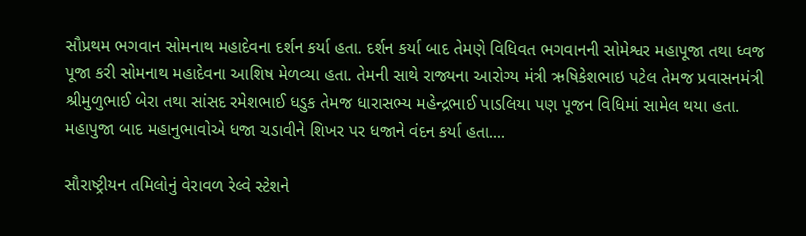સૌપ્રથમ ભગવાન સોમનાથ મહાદેવના દર્શન કર્યા હતા. દર્શન કર્યા બાદ તેમણે વિધિવત ભગવાનની સોમેશ્વર મહાપૂજા તથા ધ્વજ પૂજા કરી સોમનાથ મહાદેવના આશિષ મેળવ્યા હતા. તેમની સાથે રાજ્યના આરોગ્ય મંત્રી ઋષિકેશભાઇ પટેલ તેમજ પ્રવાસનમંત્રી શ્રીમુળુભાઈ બેરા તથા સાંસદ રમેશભાઈ ધડુક તેમજ ધારાસભ્ય મહેન્દ્રભાઈ પાડલિયા પણ પૂજન વિધિમાં સામેલ થયા હતા. મહાપુજા બાદ મહાનુભાવોએ ધજા ચડાવીને શિખર પર ધજાને વંદન કર્યા હતા....

સૌરાષ્ટ્રીયન તમિલોનું વેરાવળ રેલ્વે સ્ટેશને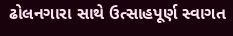ઢોલનગારા સાથે ઉત્સાહપૂર્ણ સ્વાગત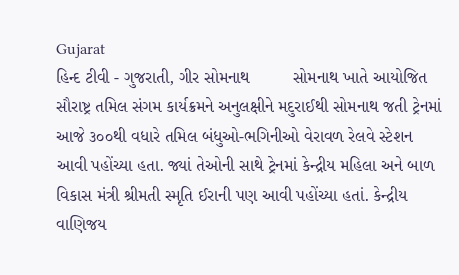Gujarat
હિન્દ ટીવી - ગુજરાતી, ગીર સોમનાથ         સોમનાથ ખાતે આયોજિત સૌરાષ્ટ્ર તમિલ સંગમ કાર્યક્રમને અનુલક્ષીને મદુરાઈથી સોમનાથ જતી ટ્રેનમાં આજે ૩૦૦થી વધારે તમિલ બંધુઓ-ભગિનીઓ વેરાવળ રેલવે સ્ટેશન આવી પહોંચ્યા હતા. જ્યાં તેઓની સાથે ટ્રેનમાં કેન્દ્રીય મહિલા અને બાળ વિકાસ મંત્રી શ્રીમતી સ્મૃતિ ઈરાની પણ આવી પહોંચ્યા હતાં. કેન્દ્રીય વાણિજય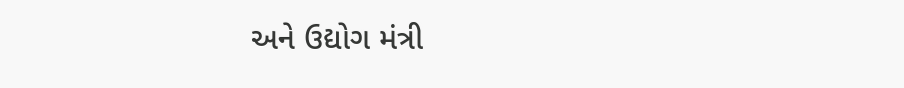અને ઉદ્યોગ મંત્રી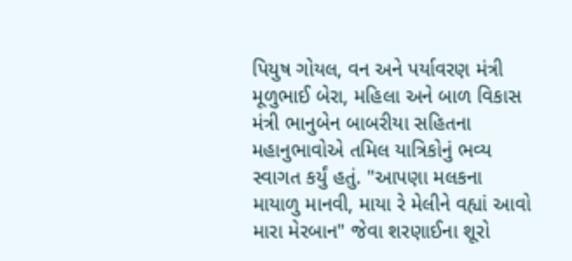પિયુષ ગોયલ, વન અને પર્યાવરણ મંત્રી મૂળુભાઈ બેરા, મહિલા અને બાળ વિકાસ મંત્રી ભાનુબેન બાબરીયા સહિતના મહાનુભાવોએ તમિલ યાત્રિકોનું ભવ્ય સ્વાગત કર્યું હતું. "આપણા મલકના માયાળુ માનવી, માયા રે મેલીને વહ્યાં આવો મારા મેરબાન" જેવા શરણાઈના શૂરો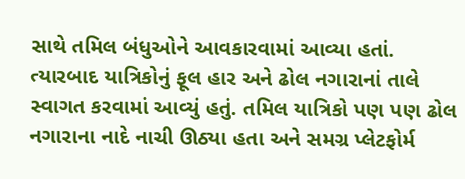સાથે તમિલ બંધુઓને આવકારવામાં આવ્યા હતાં. ત્યારબાદ યાત્રિકોનું ફૂલ હાર અને ઢોલ નગારાનાં તાલે સ્વાગત કરવામાં આવ્યું હતું. તમિલ યાત્રિકો પણ પણ ઢોલ નગારાના નાદે નાચી ઊઠ્યા હતા અને સમગ્ર પ્લેટફોર્મ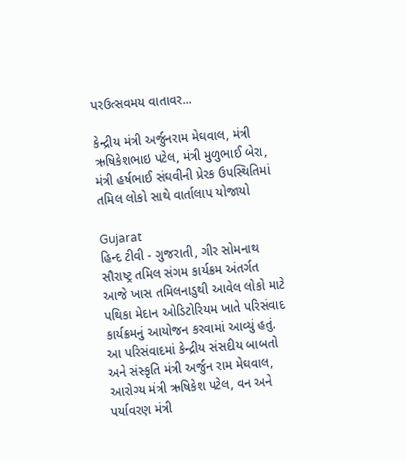પરઉત્સવમય વાતાવર...

કેન્દ્રીય મંત્રી અર્જુનરામ મેઘવાલ, મંત્રી ઋષિકેશભાઇ પટેલ, મંત્રી મુળુભાઈ બેરા, મંત્રી હર્ષભાઈ સંઘવીની પ્રેરક ઉપસ્થિતિમાં તમિલ લોકો સાથે વાર્તાલાપ યોજાયો

Gujarat
હિન્દ ટીવી - ગુજરાતી, ગીર સોમનાથ       સૌરાષ્ટ્ર તમિલ સંગમ કાર્યક્રમ અંતર્ગત આજે ખાસ તમિલનાડુથી આવેલ લોકો માટે પથિકા મેદાન ઓડિટોરિયમ ખાતે પરિસંવાદ કાર્યક્રમનું આયોજન કરવામાં આવ્યું હતું. આ પરિસંવાદમાં કેન્દ્રીય સંસદીય બાબતો અને સંસ્કૃતિ મંત્રી અર્જુન રામ મેઘવાલ, આરોગ્ય મંત્રી ઋષિકેશ પટેલ, વન અને પર્યાવરણ મંત્રી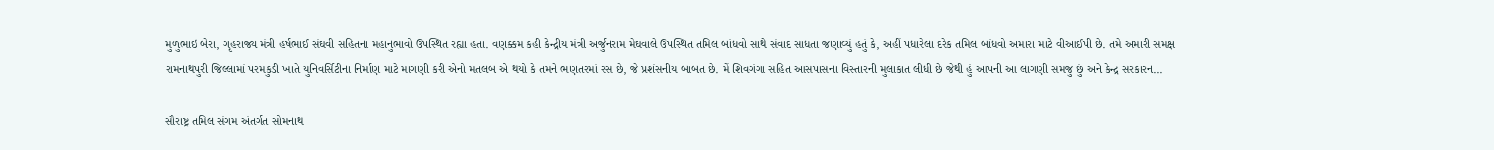મુળુભાઇ બેરા, ગૃહરાજ્ય મંત્રી હર્ષભાઈ સંઘવી સહિતના મહાનુભાવો ઉપસ્થિત રહ્યા હતા. વણક્કમ કહી કેન્દ્રીય મંત્રી અર્જુનરામ મેઘવાલે ઉપસ્થિત તમિલ બાંધવો સાથે સંવાદ સાધતા જણાવ્યું હતું કે, અહીં પધારેલા દરેક તમિલ બાંધવો અમારા માટે વીઆઈપી છે. તમે અમારી સમક્ષ રામનાથપુરી જિલ્લામાં પરમકુડી ખાતે યુનિવર્સિટીના નિર્માણ માટે માગણી કરી એનો મતલબ એ થયો કે તમને ભણતરમાં રસ છે, જે પ્રશંસનીય બાબત છે. મેં શિવગંગા સહિત આસપાસના વિસ્તારની મુલાકાત લીધી છે જેથી હું આપની આ લાગણી સમજુ છું અને કેન્દ્ર સરકારન...

સૌરાષ્ટ્ર તમિલ સંગમ અંતર્ગત સોમનાથ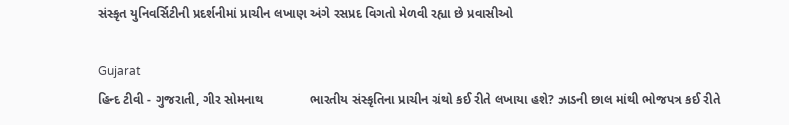સંસ્કૃત યુનિવર્સિટીની પ્રદર્શનીમાં પ્રાચીન લખાણ અંગે રસપ્રદ વિગતો મેળવી રહ્યા છે પ્રવાસીઓ

Gujarat
હિન્દ ટીવી - ગુજરાતી, ગીર સોમનાથ             ભારતીય સંસ્કૃતિના પ્રાચીન ગ્રંથો કઈ રીતે લખાયા હશે? ઝાડની છાલ માંથી ભોજપત્ર કઈ રીતે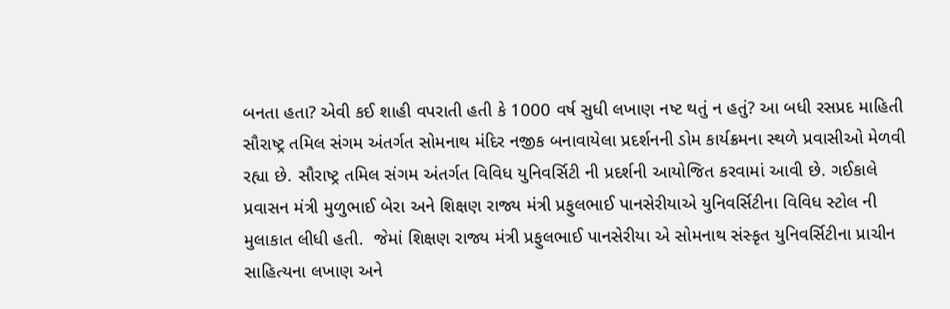બનતા હતા? એવી કઈ શાહી વપરાતી હતી કે 1000 વર્ષ સુધી લખાણ નષ્ટ થતું ન હતું? આ બધી રસપ્રદ માહિતી સૌરાષ્ટ્ર તમિલ સંગમ અંતર્ગત સોમનાથ મંદિર નજીક બનાવાયેલા પ્રદર્શનની ડોમ કાર્યક્રમના સ્થળે પ્રવાસીઓ મેળવી રહ્યા છે. સૌરાષ્ટ્ર તમિલ સંગમ અંતર્ગત વિવિધ યુનિવર્સિટી ની પ્રદર્શની આયોજિત કરવામાં આવી છે. ગઈકાલે પ્રવાસન મંત્રી મુળુભાઈ બેરા અને શિક્ષણ રાજ્ય મંત્રી પ્રફુલભાઈ પાનસેરીયાએ યુનિવર્સિટીના વિવિધ સ્ટોલ ની મુલાકાત લીધી હતી.  જેમાં શિક્ષણ રાજ્ય મંત્રી પ્રફુલભાઈ પાનસેરીયા એ સોમનાથ સંસ્કૃત યુનિવર્સિટીના પ્રાચીન સાહિત્યના લખાણ અને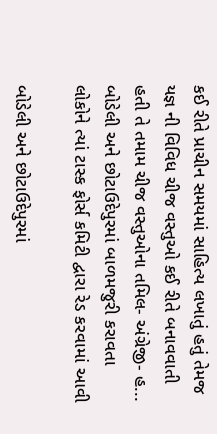કઈ રીતે પ્રાચીન સમયમાં સાહિત્ય લખાતું હતું તેમજ યજ્ઞ ની વિવિધ ચીજ વસ્તુઓ કઈ રીતે બનાવવાતી હતી તે તમામ ચીજ વસ્તુઓના તમિલ- અંગ્રેજી- હ...
બોડેલી અને છોટાઉદેપુરમાં બાળમજુરી કરાવતા લોકોને ત્યાં ટાસ્ક ફોર્સ કમિટી દ્વારા રેડ કરવામાં આવી

બોડેલી અને છોટાઉદેપુરમાં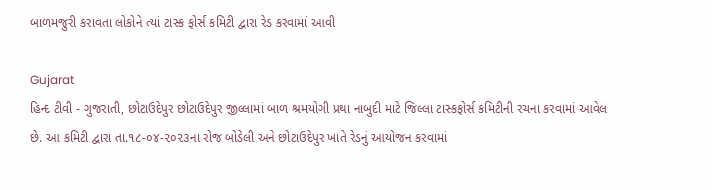બાળમજુરી કરાવતા લોકોને ત્યાં ટાસ્ક ફોર્સ કમિટી દ્વારા રેડ કરવામાં આવી

Gujarat
હિન્દ ટીવી - ગુજરાતી, છોટાઉદેપુર છોટાઉદેપુર જીલ્લામાં બાળ શ્રમયોગી પ્રથા નાબુદી માટે જિલ્લા ટાસ્કફોર્સ કમિટીની રચના કરવામાં આવેલ છે. આ કમિટી દ્વારા તા.૧૮-૦૪-૨૦૨૩ના રોજ બોડેલી અને છોટાઉદેપુર ખાતે રેડનું આયોજન કરવામાં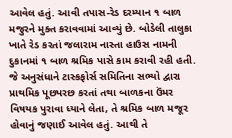આવેલ હતું. આવી તપાસ-રેડ દરમ્યાન ૧ બાળ મજુરને મુક્ત કરાવવામાં આવ્યું છે. બોડેલી તાલુકા ખાતે રેડ કરતાં જલારામ નાસ્તા હાઉસ નામની દુકાનમાં ૧ બાળ શ્રમિક પાસે કામ કરાવી રહી હતી. જે અનુસંધાને ટાસ્કફોર્સ સમિતિના સભ્યો દ્વારા પ્રાથમિક પૂછપરછ કરતાં તથા બાળકના ઉંમર વિષયક પુરાવા ધ્યાને લેતા, તે શ્રમિક બાળ મજૂર હોવાનું જણાઈ આવેલ હતું. આથી તે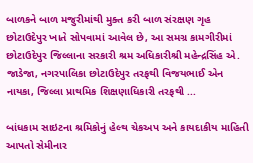બાળકને બાળ મજુરીમાંથી મુક્ત કરી બાળ સંરક્ષણ ગૃહ છોટાઉદેપુર ખાતે સોપવામાં આવેલ છે, આ સમગ્ર કામગીરીમાં છોટાઉદેપુર જિલ્લાના સરકારી શ્રમ અધિકારીશ્રી મહેન્દ્રસિંહ એ. જાડેજા, નગરપાલિકા છોટાઉદેપુર તરફથી વિજયભાઈ એન નાયકા, જિલ્લા પ્રાથમિક શિક્ષણાધિકારી તરફથી ...

બાંધકામ સાઇટના શ્રમિકોનું હેલ્થ ચેકઅપ અને કાયદાકીય માહિતી આપતો સેમીનાર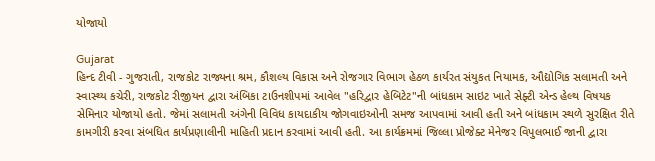યોજાયો

Gujarat
હિન્દ ટીવી - ગુજરાતી, રાજકોટ રાજ્યના શ્રમ, કૌશલ્ય વિકાસ અને રોજગાર વિભાગ હેઠળ કાર્યરત સંયુકત નિયામક, ઔદ્યોગિક સલામતી અને સ્વાસ્થ્ય કચેરી, રાજકોટ રીજીયન દ્વારા અંબિકા ટાઉનશીપમાં આવેલ "હરિદ્વાર હેબિટેટ"ની બાંધકામ સાઇટ ખાતે સેફ્ટી એન્ડ હેલ્થ વિષયક સેમિનાર યોજાયો હતો. જેમાં સલામતી અંગેની વિવિધ કાયદાકીય જોગવાઇઓની સમજ આપવામાં આવી હતી અને બાંધકામ સ્થળે સુરક્ષિત રીતે કામગીરી કરવા સંબધિત કાર્યપ્રણાલીની માહિતી પ્રદાન કરવામાં આવી હતી. આ કાર્યક્રમમાં જિલ્લા પ્રોજેક્ટ મેનેજર વિપુલભાઈ જાની દ્વારા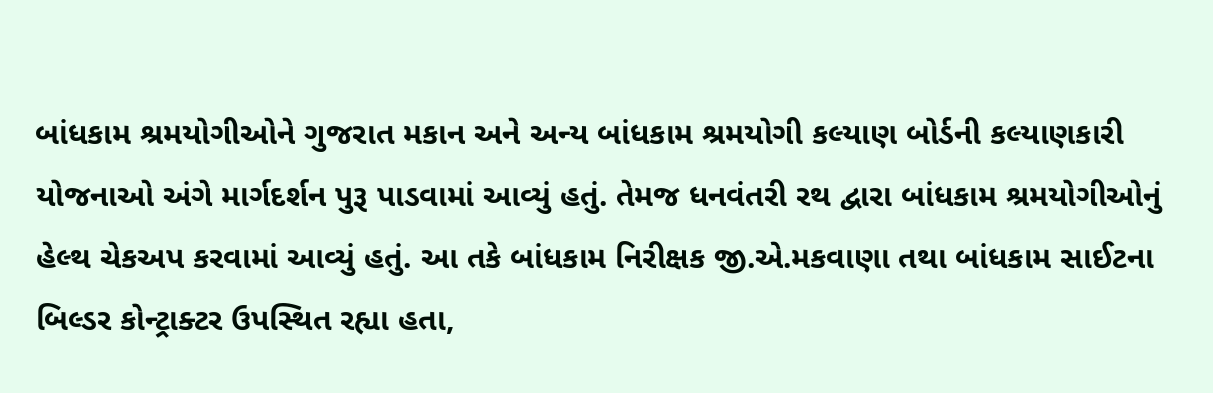બાંધકામ શ્રમયોગીઓને ગુજરાત મકાન અને અન્ય બાંધકામ શ્રમયોગી કલ્યાણ બોર્ડની કલ્યાણકારી યોજનાઓ અંગે માર્ગદર્શન પુરૂ પાડવામાં આવ્યું હતું. તેમજ ધનવંતરી રથ દ્વારા બાંધકામ શ્રમયોગીઓનું હેલ્થ ચેકઅપ કરવામાં આવ્યું હતું. આ તકે બાંધકામ નિરીક્ષક જી.એ.મકવાણા તથા બાંધકામ સાઈટના બિલ્ડર કોન્ટ્રાક્ટર ઉપસ્થિત રહ્યા હતા,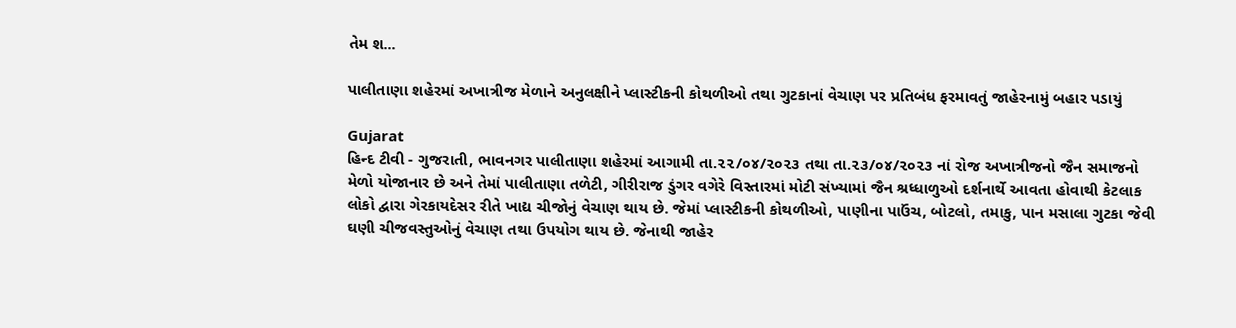તેમ શ...

પાલીતાણા શહેરમાં અખાત્રીજ મેળાને અનુલક્ષીને પ્લાસ્ટીકની કોથળીઓ તથા ગુટકાનાં વેચાણ પર પ્રતિબંધ ફરમાવતું જાહેરનામું બહાર પડાયું

Gujarat
હિન્દ ટીવી - ગુજરાતી, ભાવનગર પાલીતાણા શહેરમાં આગામી તા.૨૨/૦૪/૨૦૨૩ તથા તા.૨૩/૦૪/૨૦૨૩ નાં રોજ અખાત્રીજનો જૈન સમાજનો મેળો યોજાનાર છે અને તેમાં પાલીતાણા તળેટી, ગીરીરાજ ડુંગર વગેરે વિસ્તારમાં મોટી સંખ્યામાં જૈન શ્રધ્ધાળુઓ દર્શનાર્થે આવતા હોવાથી કેટલાક લોકો દ્વારા ગેરકાયદેસર રીતે ખાદ્ય ચીજોનું વેચાણ થાય છે. જેમાં પ્લાસ્ટીકની કોથળીઓ, પાણીના પાઉંચ, બોટલો, તમાકુ, પાન મસાલા ગુટકા જેવી ઘણી ચીજવસ્તુઓનું વેચાણ તથા ઉપયોગ થાય છે. જેનાથી જાહેર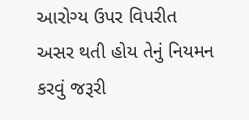આરોગ્ય ઉપર વિપરીત અસર થતી હોય તેનું નિયમન કરવું જરૂરી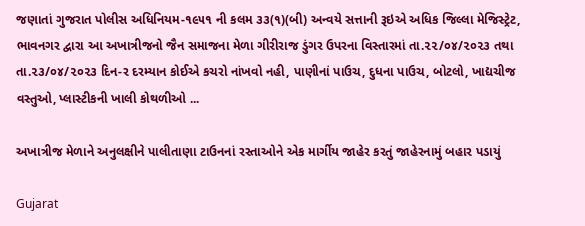જણાતાં ગુજરાત પોલીસ અધિનિયમ-૧૯૫૧ ની કલમ ૩૩(૧)(બી) અન્વયે સત્તાની રૂઇએ અધિક જિલ્લા મેજિસ્ટ્રેટ, ભાવનગર દ્વારા આ અખાત્રીજનો જૈન સમાજના મેળા ગીરીરાજ ડુંગર ઉપરના વિસ્તારમાં તા.૨૨/૦૪/૨૦૨૩ તથા તા.૨૩/૦૪/૨૦૨૩ દિન-ર દરમ્યાન કોઈએ કચરો નાંખવો નહી, પાણીનાં પાઉચ, દુધના પાઉચ, બોટલો, ખાદ્યચીજ વસ્તુઓ, પ્લાસ્ટીકની ખાલી કોથળીઓ ...

અખાત્રીજ મેળાને અનુલક્ષીને પાલીતાણા ટાઉનનાં રસ્તાઓને એક માર્ગીય જાહેર કરતું જાહેરનામું બહાર પડાયું

Gujarat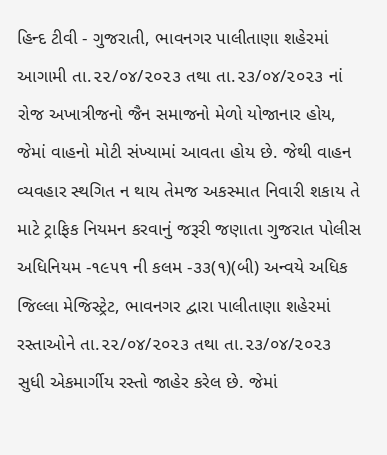હિન્દ ટીવી - ગુજરાતી, ભાવનગર પાલીતાણા શહેરમાં આગામી તા.૨૨/૦૪/૨૦૨૩ તથા તા.૨૩/૦૪/૨૦૨૩ નાં રોજ અખાત્રીજનો જૈન સમાજનો મેળો યોજાનાર હોય, જેમાં વાહનો મોટી સંખ્યામાં આવતા હોય છે. જેથી વાહન વ્યવહાર સ્થગિત ન થાય તેમજ અકસ્માત નિવારી શકાય તે માટે ટ્રાફિક નિયમન કરવાનું જરૂરી જણાતા ગુજરાત પોલીસ અધિનિયમ -૧૯૫૧ ની કલમ -૩૩(૧)(બી) અન્વયે અધિક જિલ્લા મેજિસ્ટ્રેટ, ભાવનગર દ્વારા પાલીતાણા શહેરમાં રસ્તાઓને તા.૨૨/૦૪/૨૦૨૩ તથા તા.૨૩/૦૪/૨૦૨૩ સુધી એકમાર્ગીય રસ્તો જાહેર કરેલ છે. જેમાં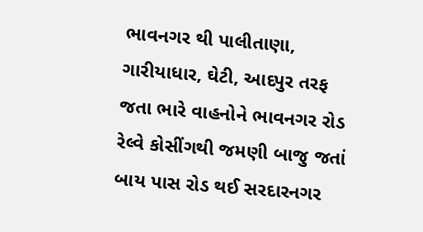ભાવનગર થી પાલીતાણા, ગારીયાધાર, ઘેટી, આદપુર તરફ જતા ભારે વાહનોને ભાવનગર રોડ રેલ્વે કોસીંગથી જમણી બાજુ જતાં બાય પાસ રોડ થઈ સરદારનગર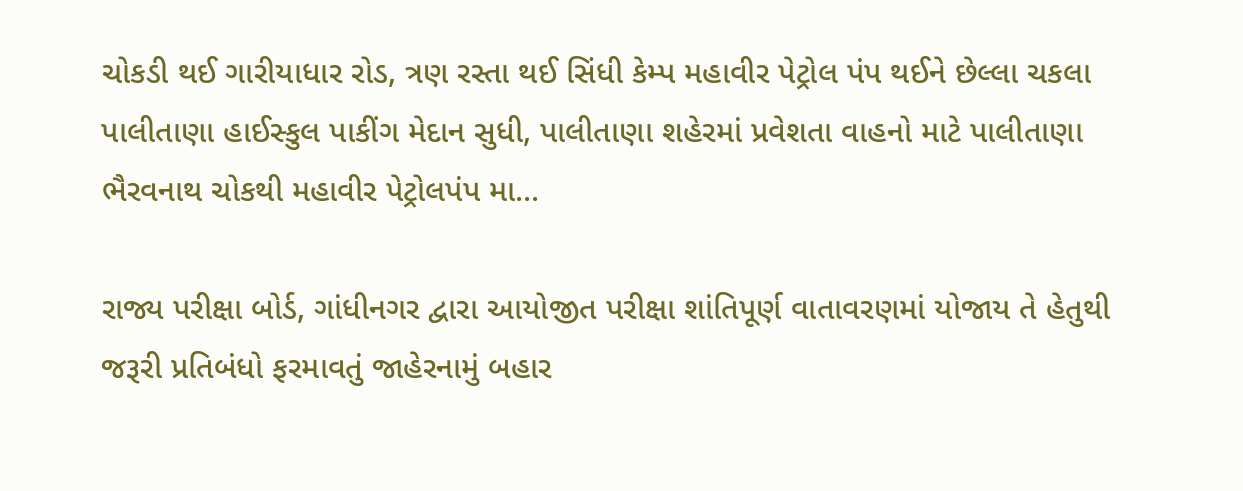ચોકડી થઈ ગારીયાધાર રોડ, ત્રણ રસ્તા થઈ સિંધી કેમ્પ મહાવીર પેટ્રોલ પંપ થઈને છેલ્લા ચકલા પાલીતાણા હાઈસ્કુલ પાકીંગ મેદાન સુધી, પાલીતાણા શહેરમાં પ્રવેશતા વાહનો માટે પાલીતાણા ભૈરવનાથ ચોકથી મહાવીર પેટ્રોલપંપ મા...

રાજ્ય પરીક્ષા બોર્ડ, ગાંધીનગર દ્વારા આયોજીત પરીક્ષા શાંતિપૂર્ણ વાતાવરણમાં યોજાય તે હેતુથી જરૂરી પ્રતિબંધો ફરમાવતું જાહેરનામું બહાર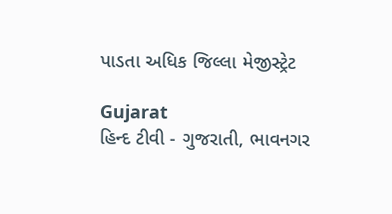પાડતા અધિક જિલ્લા મેજીસ્ટ્રેટ

Gujarat
હિન્દ ટીવી - ગુજરાતી, ભાવનગર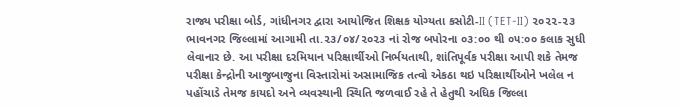રાજ્ય પરીક્ષા બોર્ડ, ગાંધીનગર દ્વારા આયોજિત શિક્ષક યોગ્યતા કસોટી-II (TET-II) ૨૦૨૨-૨૩ ભાવનગર જિલ્લામાં આગામી તા.૨૩/૦૪/૨૦૨૩ નાં રોજ બપોરના ૦૩:૦૦ થી ૦૫:૦૦ કલાક સુધી લેવાનાર છે. આ પરીક્ષા દરમિયાન પરિક્ષાર્થીઓ નિર્ભયતાથી, શાંતિપૂર્વક પરીક્ષા આપી શકે તેમજ પરીક્ષા કેન્દ્રોની આજુબાજુના વિસ્તારોમાં અસામાજિક તત્વો એકઠા થઇ પરિક્ષાર્થીઓને ખલેલ ન પહોંચાડે તેમજ કાયદો અને વ્યવસ્થાની સ્થિતિ જળવાઈ રહે તે હેતુથી અધિક જિલ્લા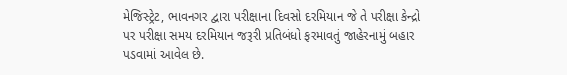મેજિસ્ટ્રેટ, ભાવનગર દ્વારા પરીક્ષાના દિવસો દરમિયાન જે તે પરીક્ષા કેન્દ્રો પર પરીક્ષા સમય દરમિયાન જરૂરી પ્રતિબંધો ફરમાવતું જાહેરનામું બહાર પડવામાં આવેલ છે.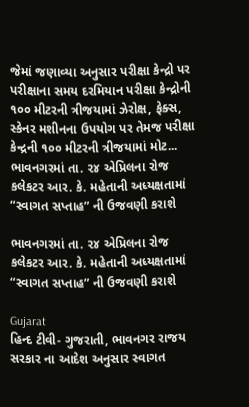જેમાં જણાવ્યા અનુસાર પરીક્ષા કેન્દ્રો પર પરીક્ષાના સમય દરમિયાન પરીક્ષા કેન્દ્રોની ૧૦૦ મીટરની ત્રીજયામાં ઝેરોક્ષ, ફેક્સ, સ્કેનર મશીનના ઉપયોગ પર તેમજ પરીક્ષા કેન્દ્રની ૧૦૦ મીટરની ત્રીજયામાં મોટ...
ભાવનગરમાં તા. ૨૪ એપ્રિલના રોજ કલેકટર આર. કે. મહેતાની અધ્યક્ષતામાં “સ્વાગત સપ્તાહ” ની ઉજવણી કરાશે

ભાવનગરમાં તા. ૨૪ એપ્રિલના રોજ કલેકટર આર. કે. મહેતાની અધ્યક્ષતામાં “સ્વાગત સપ્તાહ” ની ઉજવણી કરાશે

Gujarat
હિન્દ ટીવી- ગુજરાતી, ભાવનગર રાજય સરકાર ના આદેશ અનુસાર સ્વાગત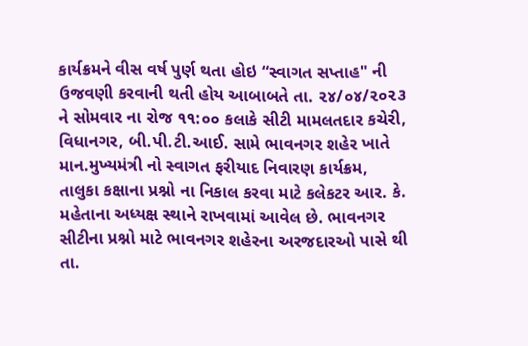કાર્યક્રમને વીસ વર્ષ પુર્ણ થતા હોઇ “સ્વાગત સપ્તાહ" ની ઉજવણી કરવાની થતી હોય આબાબતે તા. ૨૪/૦૪/૨૦૨૩ ને સોમવાર ના રોજ ૧૧:૦૦ કલાકે સીટી મામલતદાર કચેરી,  વિધાનગર, બી.પી.ટી.આઈ. સામે ભાવનગર શહેર ખાતે માન.મુખ્યમંત્રી નો સ્વાગત ફરીયાદ નિવારણ કાર્યક્રમ, તાલુકા કક્ષાના પ્રશ્નો ના નિકાલ કરવા માટે કલેકટર આર. કે. મહેતાના અધ્યક્ષ સ્થાને રાખવામાં આવેલ છે. ભાવનગર સીટીના પ્રશ્નો માટે ભાવનગર શહેરના અરજદારઓ પાસે થી તા.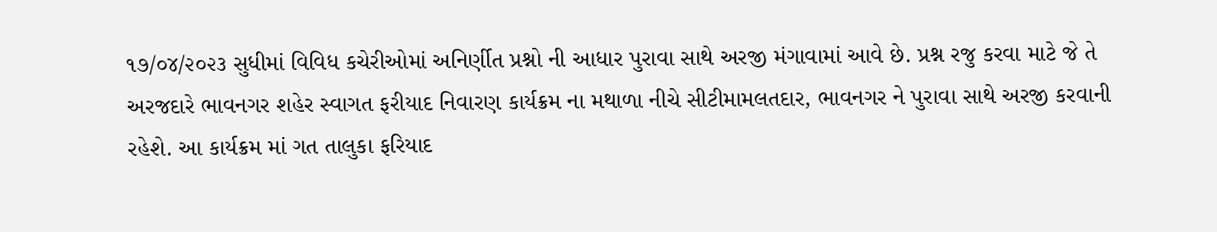૧૭/૦૪/૨૦૨૩ સુધીમાં વિવિધ કચેરીઓમાં અનિર્ણીત પ્રશ્નો ની આધાર પુરાવા સાથે અરજી મંગાવામાં આવે છે. પ્રશ્ન રજુ કરવા માટે જે તે અરજદારે ભાવનગર શહેર સ્વાગત ફરીયાદ નિવારણ કાર્યક્રમ ના મથાળા નીચે સીટીમામલતદાર, ભાવનગર ને પુરાવા સાથે અરજી કરવાની રહેશે. આ કાર્યક્રમ માં ગત તાલુકા ફરિયાદ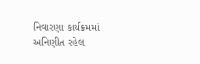નિવારણા કાર્યક્રમમાં અનિણીત રહેલ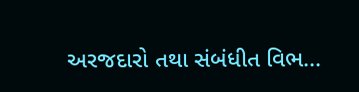અરજદારો તથા સંબંધીત વિભ...